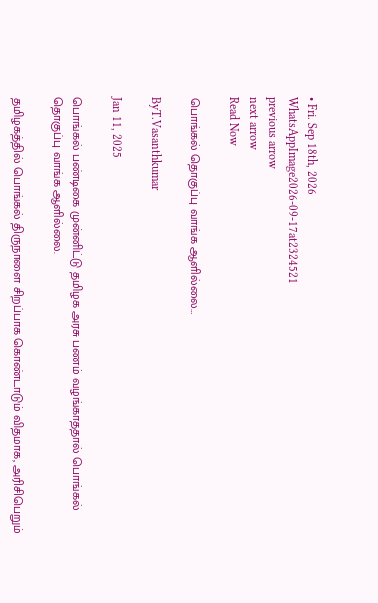• Fri. Sep 18th, 2026
WhatsAppImage2026-09-17at2324521
previous arrow
next arrow
Read Now

பொங்கல் தொகுப்பு வாங்க ஆளில்லை…

ByT.Vasanthkumar

Jan 11, 2025

பொங்கல் பண்டிகை முன்னிட்டு தமிழக அரசு பணம் வழங்காததால் பொங்கல் தொகுப்பு வாங்க ஆளில்லை.

தமிழகத்தில் பொங்கல் திருநாளை சிறப்பாக கொண்டாடும் விதமாக, அரிசிபெறும்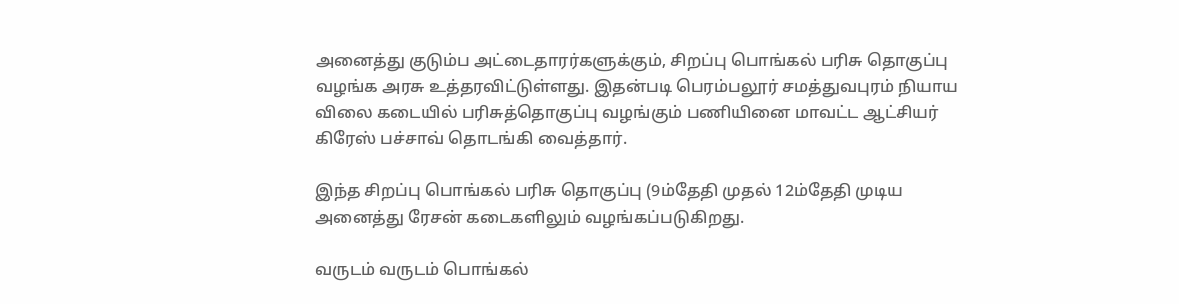அனைத்து குடும்ப அட்டைதாரர்களுக்கும், சிறப்பு பொங்கல் பரிசு தொகுப்பு வழங்க அரசு உத்தரவிட்டுள்ளது. இதன்படி பெரம்பலூர் சமத்துவபுரம் நியாய விலை கடையில் பரிசுத்தொகுப்பு வழங்கும் பணியினை மாவட்ட ஆட்சியர் கிரேஸ் பச்சாவ் தொடங்கி வைத்தார்.

இந்த சிறப்பு பொங்கல் பரிசு தொகுப்பு (9ம்தேதி முதல் 12ம்தேதி முடிய அனைத்து ரேசன் கடைகளிலும் வழங்கப்படுகிறது.

வருடம் வருடம் பொங்கல்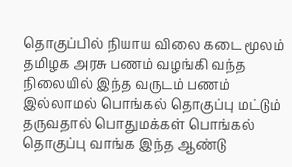தொகுப்பில் நியாய விலை கடை மூலம் தமிழக அரசு பணம் வழங்கி வந்த நிலையில் இந்த வருடம் பணம் இல்லாமல் பொங்கல் தொகுப்பு மட்டும் தருவதால் பொதுமக்கள் பொங்கல் தொகுப்பு வாங்க இந்த ஆண்டு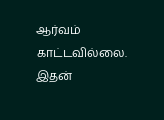ஆர்வம் காட்டவில்லை. இதன்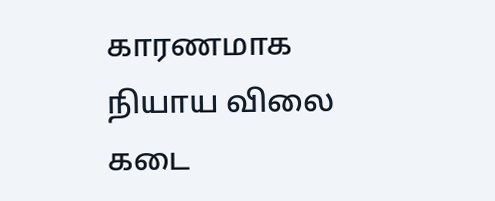காரணமாக நியாய விலை கடை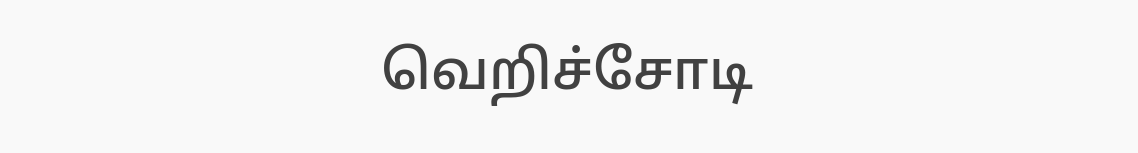வெறிச்சோடி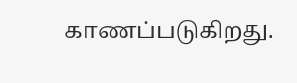காணப்படுகிறது.